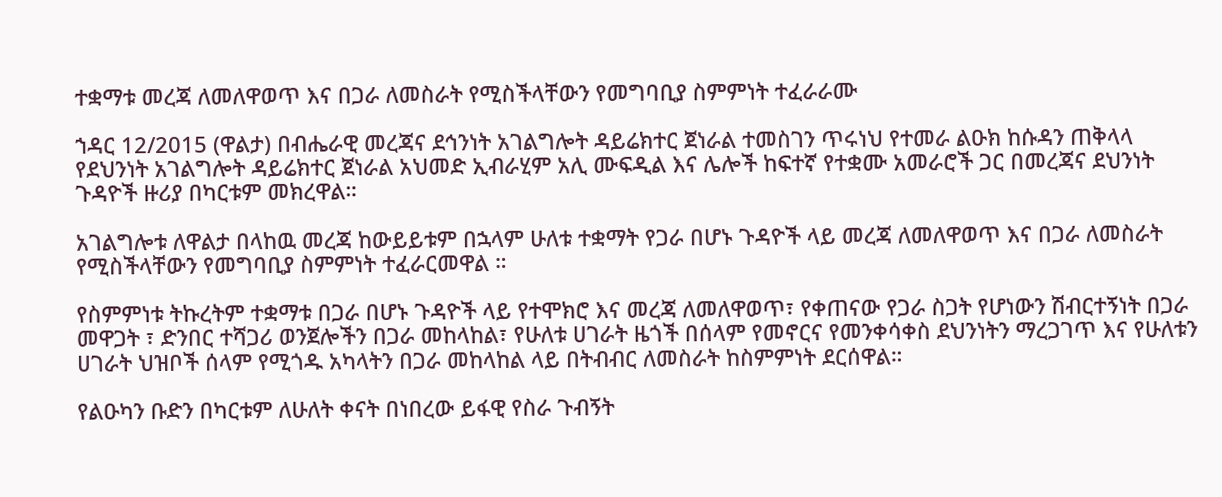ተቋማቱ መረጃ ለመለዋወጥ እና በጋራ ለመስራት የሚስችላቸውን የመግባቢያ ስምምነት ተፈራራሙ

ኀዳር 12/2015 (ዋልታ) በብሔራዊ መረጃና ደኅንነት አገልግሎት ዳይሬክተር ጀነራል ተመስገን ጥሩነህ የተመራ ልዑክ ከሱዳን ጠቅላላ የደህንነት አገልግሎት ዳይሬክተር ጀነራል አህመድ ኢብራሂም አሊ ሙፍዲል እና ሌሎች ከፍተኛ የተቋሙ አመራሮች ጋር በመረጃና ደህንነት ጉዳዮች ዙሪያ በካርቱም መክረዋል።

አገልግሎቱ ለዋልታ በላከዉ መረጃ ከውይይቱም በኋላም ሁለቱ ተቋማት የጋራ በሆኑ ጉዳዮች ላይ መረጃ ለመለዋወጥ እና በጋራ ለመስራት የሚስችላቸውን የመግባቢያ ስምምነት ተፈራርመዋል ።

የስምምነቱ ትኩረትም ተቋማቱ በጋራ በሆኑ ጉዳዮች ላይ የተሞክሮ እና መረጃ ለመለዋወጥ፣ የቀጠናው የጋራ ስጋት የሆነውን ሽብርተኝነት በጋራ መዋጋት ፣ ድንበር ተሻጋሪ ወንጀሎችን በጋራ መከላከል፣ የሁለቱ ሀገራት ዜጎች በሰላም የመኖርና የመንቀሳቀስ ደህንነትን ማረጋገጥ እና የሁለቱን ሀገራት ህዝቦች ሰላም የሚጎዱ አካላትን በጋራ መከላከል ላይ በትብብር ለመስራት ከስምምነት ደርሰዋል።

የልዑካን ቡድን በካርቱም ለሁለት ቀናት በነበረው ይፋዊ የስራ ጉብኝት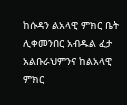ከሱዳን ልአላዊ ምክር ቤት ሊቀመንበር አብዱል ፈታ አልቡራህምንና ከልአላዊ ምክር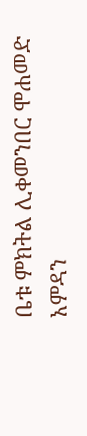ቤቱ ምክትል ሊቀመንበር ሞሐመድ አምዳን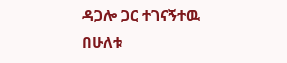ዳጋሎ ጋር ተገናኝተዉ በሁለቱ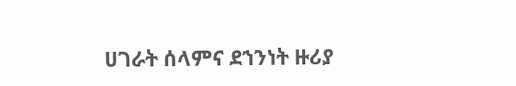ሀገራት ሰላምና ደኀንነት ዙሪያ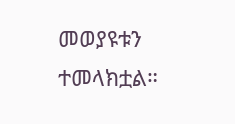መወያዩቱን ተመላክቷል።